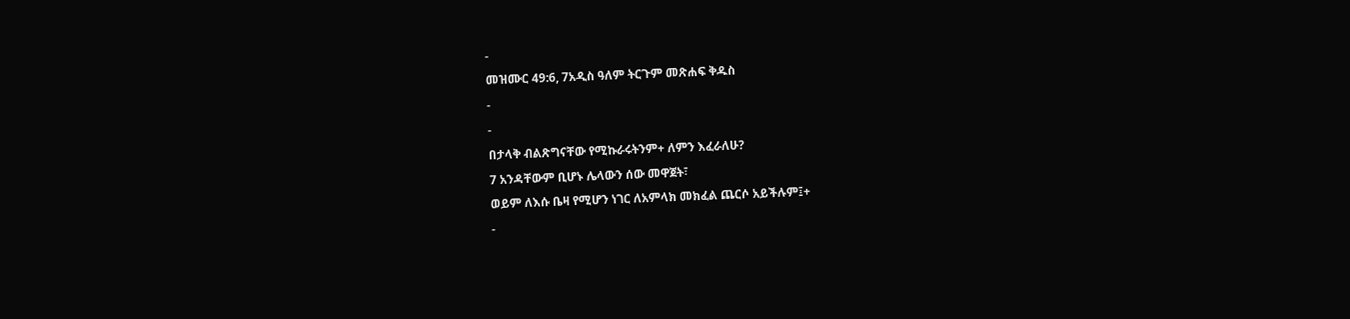-
መዝሙር 49:6, 7አዲስ ዓለም ትርጉም መጽሐፍ ቅዱስ
-
-
በታላቅ ብልጽግናቸው የሚኩራሩትንም+ ለምን እፈራለሁ?
7 አንዳቸውም ቢሆኑ ሌላውን ሰው መዋጀት፣
ወይም ለእሱ ቤዛ የሚሆን ነገር ለአምላክ መክፈል ጨርሶ አይችሉም፤+
-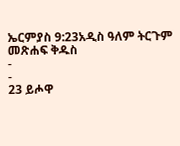ኤርምያስ 9:23አዲስ ዓለም ትርጉም መጽሐፍ ቅዱስ
-
-
23 ይሖዋ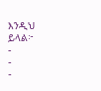እንዲህ ይላል፦
-
-
-